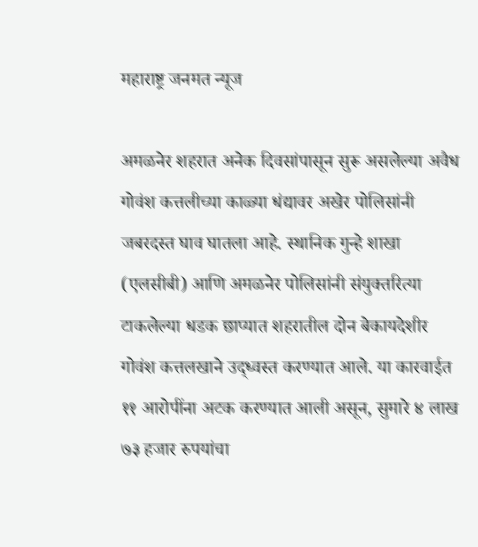महाराष्ट्र जनमत न्यूज

अमळनेर शहरात अनेक दिवसांपासून सुरू असलेल्या अवैध गोवंश कत्तलीच्या काळ्या धंद्यावर अखेर पोलिसांनी जबरदस्त घाव घातला आहे. स्थानिक गुन्हे शाखा (एलसीबी) आणि अमळनेर पोलिसांनी संयुक्तरित्या टाकलेल्या धडक छाप्यात शहरातील दोन बेकायदेशीर गोवंश कत्तलखाने उद्ध्वस्त करण्यात आले. या कारवाईत ११ आरोपींना अटक करण्यात आली असून, सुमारे ४ लाख ७३ हजार रुपयांचा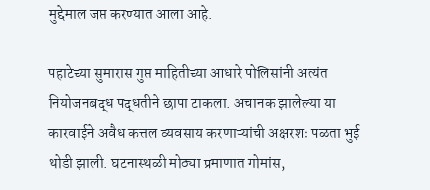मुद्देमाल जप्त करण्यात आला आहे.

पहाटेच्या सुमारास गुप्त माहितीच्या आधारे पोलिसांनी अत्यंत नियोजनबद्ध पद्धतीने छापा टाकला. अचानक झालेल्या या कारवाईने अवैध कत्तल व्यवसाय करणाऱ्यांची अक्षरशः पळता भुई थोडी झाली. घटनास्थळी मोठ्या प्रमाणात गोमांस,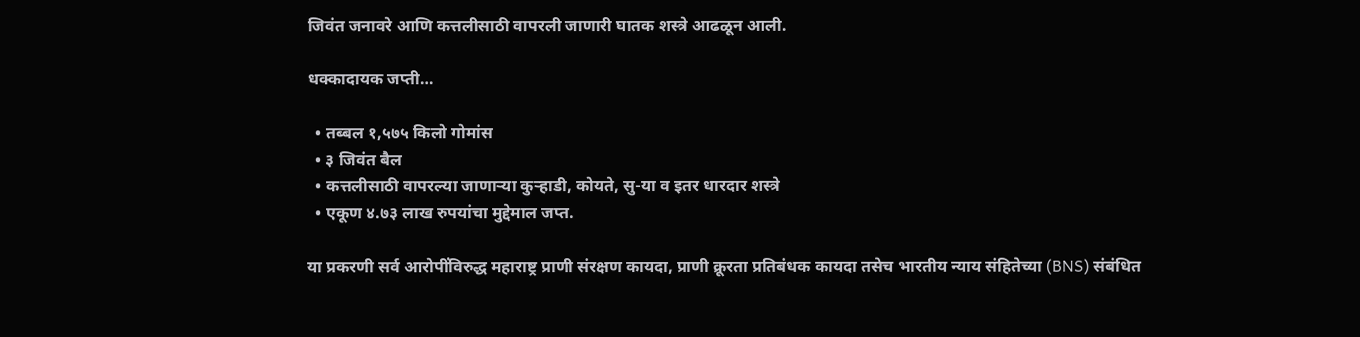जिवंत जनावरे आणि कत्तलीसाठी वापरली जाणारी घातक शस्त्रे आढळून आली.

धक्कादायक जप्ती…

  • तब्बल १,५७५ किलो गोमांस
  • ३ जिवंत बैल
  • कत्तलीसाठी वापरल्या जाणाऱ्या कुऱ्हाडी, कोयते, सु-या व इतर धारदार शस्त्रे
  • एकूण ४.७३ लाख रुपयांचा मुद्देमाल जप्त.

या प्रकरणी सर्व आरोपींविरुद्ध महाराष्ट्र प्राणी संरक्षण कायदा, प्राणी क्रूरता प्रतिबंधक कायदा तसेच भारतीय न्याय संहितेच्या (BNS) संबंधित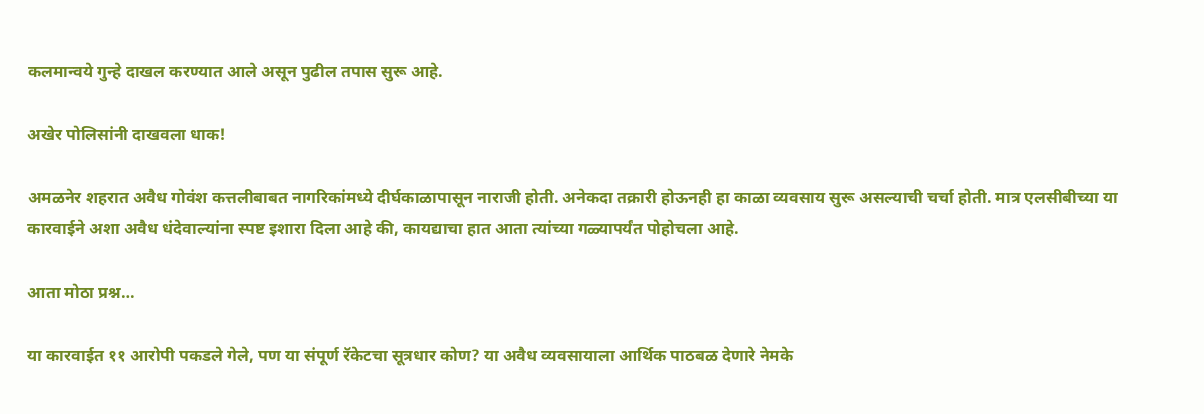कलमान्वये गुन्हे दाखल करण्यात आले असून पुढील तपास सुरू आहे.

अखेर पोलिसांनी दाखवला धाक!

अमळनेर शहरात अवैध गोवंश कत्तलीबाबत नागरिकांमध्ये दीर्घकाळापासून नाराजी होती. अनेकदा तक्रारी होऊनही हा काळा व्यवसाय सुरू असल्याची चर्चा होती. मात्र एलसीबीच्या या कारवाईने अशा अवैध धंदेवाल्यांना स्पष्ट इशारा दिला आहे की, कायद्याचा हात आता त्यांच्या गळ्यापर्यंत पोहोचला आहे.

आता मोठा प्रश्न…

या कारवाईत ११ आरोपी पकडले गेले, पण या संपूर्ण रॅकेटचा सूत्रधार कोण? या अवैध व्यवसायाला आर्थिक पाठबळ देणारे नेमके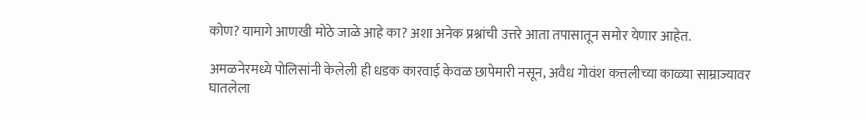कोण? यामागे आणखी मोठे जाळे आहे का? अशा अनेक प्रश्नांची उत्तरे आता तपासातून समोर येणार आहेत.

अमळनेरमध्ये पोलिसांनी केलेली ही धडक कारवाई केवळ छापेमारी नसून, अवैध गोवंश कत्तलीच्या काळ्या साम्राज्यावर घातलेला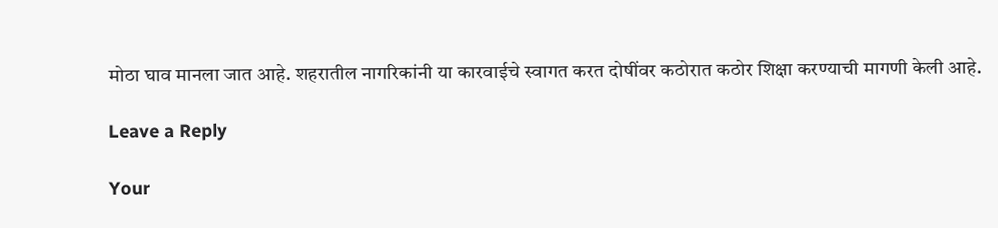मोठा घाव मानला जात आहे. शहरातील नागरिकांनी या कारवाईचे स्वागत करत दोषींवर कठोरात कठोर शिक्षा करण्याची मागणी केली आहे.

Leave a Reply

Your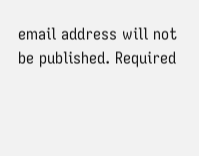email address will not be published. Required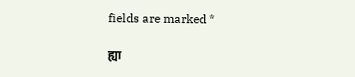fields are marked *

ह्या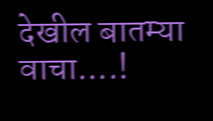देखील बातम्या वाचा....!